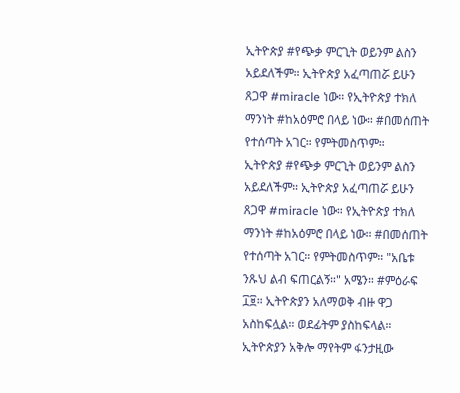ኢትዮጵያ #የጭቃ ምርጊት ወይንም ልስን አይደለችም። ኢትዮጵያ አፈጣጠሯ ይሁን ጸጋዋ #miracle ነው። የኢትዮጵያ ተክለ ማንነት #ከአዕምሮ በላይ ነው። #በመሰጠት የተሰጣት አገር። የምትመስጥም።
ኢትዮጵያ #የጭቃ ምርጊት ወይንም ልስን አይደለችም። ኢትዮጵያ አፈጣጠሯ ይሁን ጸጋዋ #miracle ነው። የኢትዮጵያ ተክለ ማንነት #ከአዕምሮ በላይ ነው። #በመሰጠት የተሰጣት አገር። የምትመስጥም። "አቤቱ ንጹህ ልብ ፍጠርልኝ።" አሜን። #ምዕራፍ ፲፱። ኢትዮጵያን አለማወቅ ብዙ ዋጋ አስከፍሏል። ወደፊትም ያስከፍላል። ኢትዮጵያን አቅሎ ማየትም ፋንታዚው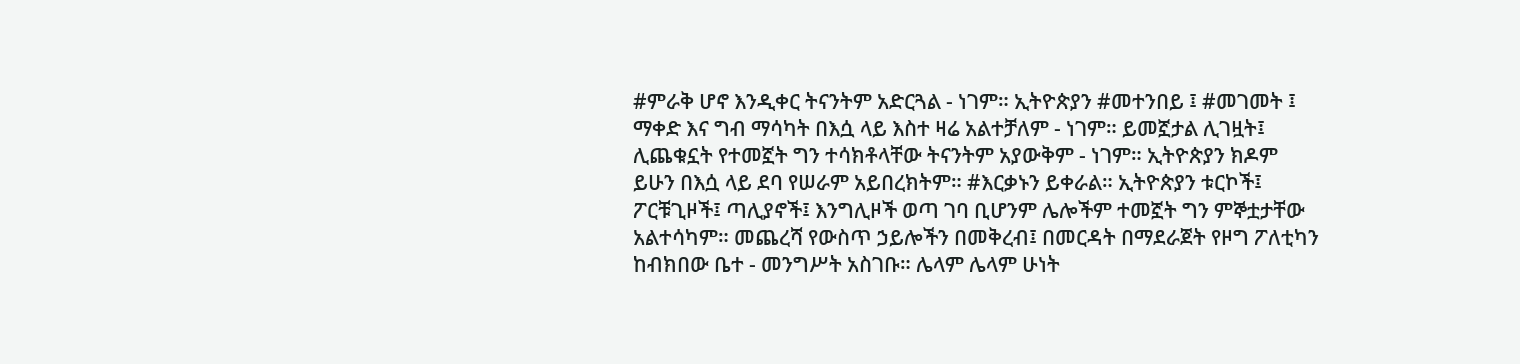#ምራቅ ሆኖ እንዲቀር ትናንትም አድርጓል - ነገም። ኢትዮጵያን #መተንበይ ፤ #መገመት ፤ ማቀድ እና ግብ ማሳካት በእሷ ላይ እስተ ዛሬ አልተቻለም - ነገም። ይመኟታል ሊገዟት፤ ሊጨቁኗት የተመኟት ግን ተሳክቶላቸው ትናንትም አያውቅም - ነገም። ኢትዮጵያን ክዶም ይሁን በእሷ ላይ ደባ የሠራም አይበረክትም። #እርቃኑን ይቀራል። ኢትዮጵያን ቱርኮች፤ ፖርቹጊዞች፤ ጣሊያኖች፤ እንግሊዞች ወጣ ገባ ቢሆንም ሌሎችም ተመኟት ግን ምኞቷታቸው አልተሳካም። መጨረሻ የውስጥ ኃይሎችን በመቅረብ፤ በመርዳት በማደራጀት የዞግ ፖለቲካን ከብክበው ቤተ - መንግሥት አስገቡ። ሌላም ሌላም ሁነት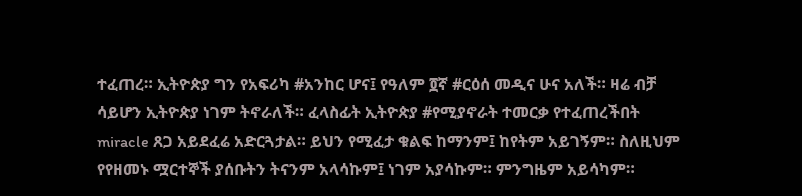ተፈጠረ። ኢትዮጵያ ግን የአፍሪካ #አንከር ሆና፤ የዓለም ፬ኛ #ርዕሰ መዲና ሁና አለች። ዛሬ ብቻ ሳይሆን ኢትዮጵያ ነገም ትኖራለች። ፈላስፊት ኢትዮጵያ #የሚያኖራት ተመርቃ የተፈጠረችበት miracle ጸጋ አይደፈሬ አድርጓታል። ይህን የሚፈታ ቁልፍ ከማንም፤ ከየትም አይገኝም። ስለዚህም የየዘመኑ ሟርተኞች ያሰቡትን ትናንም አላሳኩም፤ ነገም አያሳኩም። ምንግዜም አይሳካም።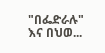"በፌድራሉ" እና በህወ...